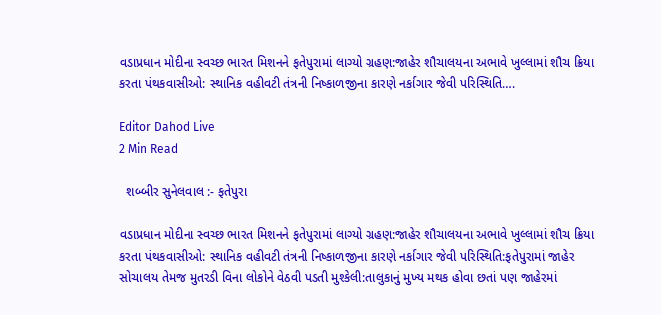વડાપ્રધાન મોદીના સ્વચ્છ ભારત મિશનને ફતેપુરામાં લાગ્યો ગ્રહણ:જાહેર શૌચાલયના અભાવે ખુલ્લામાં શૌચ ક્રિયા કરતા પંથકવાસીઓ: સ્થાનિક વહીવટી તંત્રની નિષ્કાળજીના કારણે નર્કાગાર જેવી પરિસ્થિતિ….

Editor Dahod Live
2 Min Read

  શબ્બીર સુનેલવાલ :- ફતેપુરા

વડાપ્રધાન મોદીના સ્વચ્છ ભારત મિશનને ફતેપુરામાં લાગ્યો ગ્રહણ:જાહેર શૌચાલયના અભાવે ખુલ્લામાં શૌચ ક્રિયા કરતા પંથકવાસીઓ: સ્થાનિક વહીવટી તંત્રની નિષ્કાળજીના કારણે નર્કાગાર જેવી પરિસ્થિતિ:ફતેપુરામાં જાહેર સોચાલય તેમજ મુતરડી વિના લોકોને વેઠવી પડતી મુશ્કેલી:તાલુકાનું મુખ્ય મથક હોવા છતાં પણ જાહેરમાં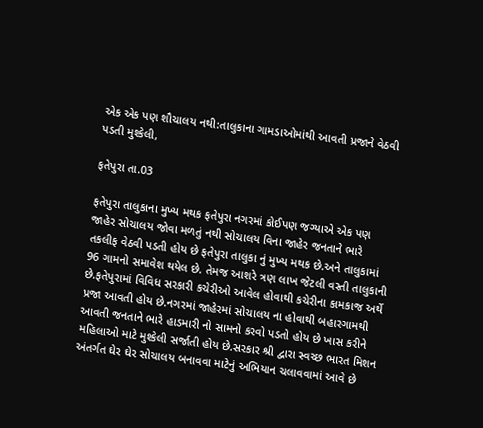એક એક પણ શૌચાલય નથી:તાલુકાના ગામડાઓમાંથી આવતી પ્રજાને વેઠવી પડતી મુશ્કેલી,

ફતેપુરા તા.03

ફતેપુરા તાલુકાના મુખ્ય મથક ફતેપુરા નગરમાં કોઈપણ જગ્યાએ એક પણ જાહેર સોચાલય જોવા મળતું નથી સોચાલય વિના જાહેર જનતાને ભારે તકલીફ વેઠવી પડતી હોય છે ફતેપુરા તાલુકા નું મુખ્ય મથક છે.અને તાલુકામાં 96 ગામનો સમાવેશ થયેલ છે. તેમજ આશરે ત્રણ લાખ જેટલી વસ્તી તાલુકાની છે.ફતેપુરામાં વિવિધ સરકારી કચેરીઓ આવેલ હોવાથી કચેરીના કામકાજ અર્થે પ્રજા આવતી હોય છે.નગરમાં જાહેરમાં સોચાલય ના હોવાથી બહારગામથી આવતી જનતાને ભારે હાડમારી નો સામનો કરવો પડતો હોય છે ખાસ કરીને મહિલાઓ માટે મુશ્કેલી સર્જાતી હોય છે.સરકાર શ્રી દ્વારા સ્વચ્છ ભારત મિશન અંતર્ગત ઘેર ઘેર સોચાલય બનાવવા માટેનું અભિયાન ચલાવવામાં આવે છે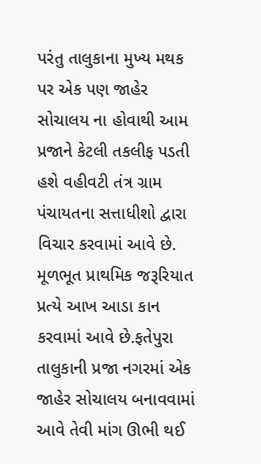પરંતુ તાલુકાના મુખ્ય મથક પર એક પણ જાહેર સોચાલય ના હોવાથી આમ પ્રજાને કેટલી તકલીફ પડતી હશે વહીવટી તંત્ર ગ્રામ પંચાયતના સત્તાધીશો દ્વારા વિચાર કરવામાં આવે છે. મૂળભૂત પ્રાથમિક જરૂરિયાત પ્રત્યે આખ આડા કાન કરવામાં આવે છે.ફતેપુરા તાલુકાની પ્રજા નગરમાં એક જાહેર સોચાલય બનાવવામાં આવે તેવી માંગ ઊભી થઈ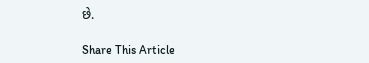છે.

Share This Article